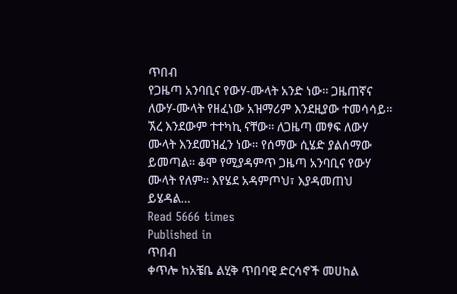ጥበብ
የጋዜጣ አንባቢና የውሃ-ሙላት አንድ ነው፡፡ ጋዜጠኛና ለውሃ-ሙላት የዘፈነው አዝማሪም እንደዚያው ተመሳሳይ፡፡ ኧረ እንደውም ተተካኪ ናቸው፡፡ ለጋዜጣ መፃፍ ለውሃ ሙላት እንደመዝፈን ነው፡፡ የሰማው ሲሄድ ያልሰማው ይመጣል፡፡ ቆሞ የሚያዳምጥ ጋዜጣ አንባቢና የውሃ ሙላት የለም፡፡ እየሄደ አዳምጦህ፣ እያዳመጠህ ይሄዳል…
Read 5666 times
Published in
ጥበብ
ቀጥሎ ከአቼቤ ልሂቅ ጥበባዊ ድርሳኖች መሀከል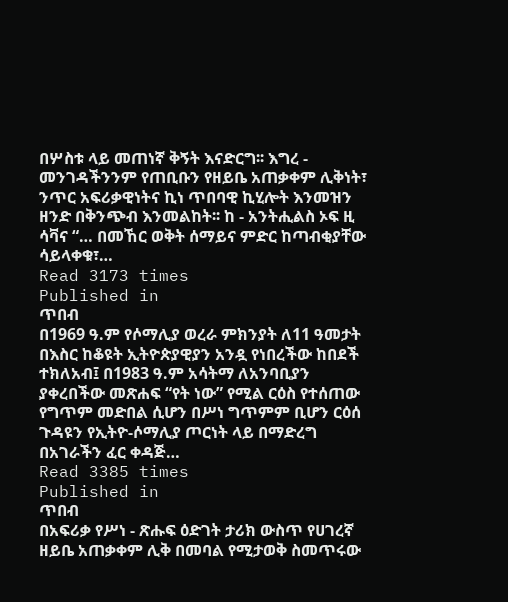በሦስቱ ላይ መጠነኛ ቅኝት እናድርግ፡፡ እግረ - መንገዳችንንም የጠቢቡን የዘይቤ አጠቃቀም ሊቅነት፣ ንጥር አፍሪቃዊነትና ኪነ ጥበባዊ ኪሂሎት እንመዝን ዘንድ በቅንጭብ እንመልከት፡፡ ከ - አንትሒልስ ኦፍ ዚ ሳቫና “… በመኸር ወቅት ሰማይና ምድር ከጣብቂያቸው ሳይላቀቁ፣…
Read 3173 times
Published in
ጥበብ
በ1969 ዓ.ም የሶማሊያ ወረራ ምክንያት ለ11 ዓመታት በእስር ከቆዩት ኢትዮጵያዊያን አንዷ የነበረችው ከበደች ተክለአብ፤ በ1983 ዓ.ም አሳትማ ለአንባቢያን ያቀረበችው መጽሐፍ “የት ነው” የሚል ርዕስ የተሰጠው የግጥም መድበል ሲሆን በሥነ ግጥምም ቢሆን ርዕሰ ጉዳዩን የኢትዮ-ሶማሊያ ጦርነት ላይ በማድረግ በአገራችን ፈር ቀዳጅ…
Read 3385 times
Published in
ጥበብ
በአፍሪቃ የሥነ - ጽሑፍ ዕድገት ታሪክ ውስጥ የሀገረኛ ዘይቤ አጠቃቀም ሊቅ በመባል የሚታወቅ ስመጥሩው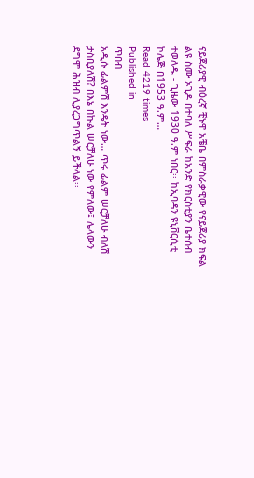ናይጀሪያዊ ብዕረኛ ቺኑዋ አቼቤ በምስራቃዊው የናይጀሪያ ክፍል ልዩ ስሙ ኦጊዶ በተባለ ሥፍራ ከአንድ የክርስቲያን ቤተሰብ ተወለዱ - ጊዜው 1930 ዓ.ም ነበር፡፡ ከኢባዳን ዩኒቨርሲቲ ኮሌጅ በ1953 ዓ.ም…
Read 4219 times
Published in
ጥበብ
አዲሱ ፊልምሽ እንዴት ነው… ጥሩ ፊልም ሠርቻለሁ ብለሽ ታስቢያለሽ? በእኔ በኩል ሠርቻለሁ ነው የምለው፤ ሌላውን ደግሞ ሕዝብ ሊያረጋግጥልኝ ይችላል፡፡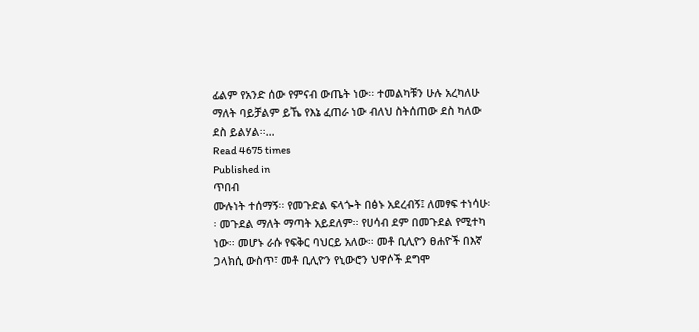ፊልም የአንድ ሰው የምናብ ውጤት ነው፡፡ ተመልካቹን ሁሉ አረካለሁ ማለት ባይቻልም ይኼ የእኔ ፈጠራ ነው ብለህ ስትሰጠው ደስ ካለው ደስ ይልሃል፡፡…
Read 4675 times
Published in
ጥበብ
ሙሉነት ተሰማኝ፡፡ የመጉድል ፍላጐት በፅኑ አደረብኝ፤ ለመፃፍ ተነሳሁ፡፡ መጉደል ማለት ማጣት አይደለም፡፡ የሀሳብ ደም በመጉደል የሚተካ ነው፡፡ መሆኑ ራሱ የፍቅር ባህርይ አለው፡፡ መቶ ቢሊዮን ፀሐዮች በእኛ ጋላክሲ ውስጥ፣ መቶ ቢሊዮን የኒውሮን ህዋሶች ደግሞ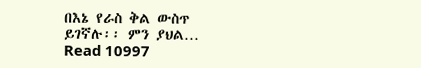በእኔ የራስ ቅል ውስጥ ይገኛሉ፡፡ ምን ያህል…
Read 10997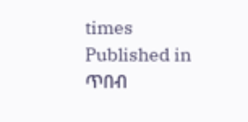times
Published in
ጥበብ